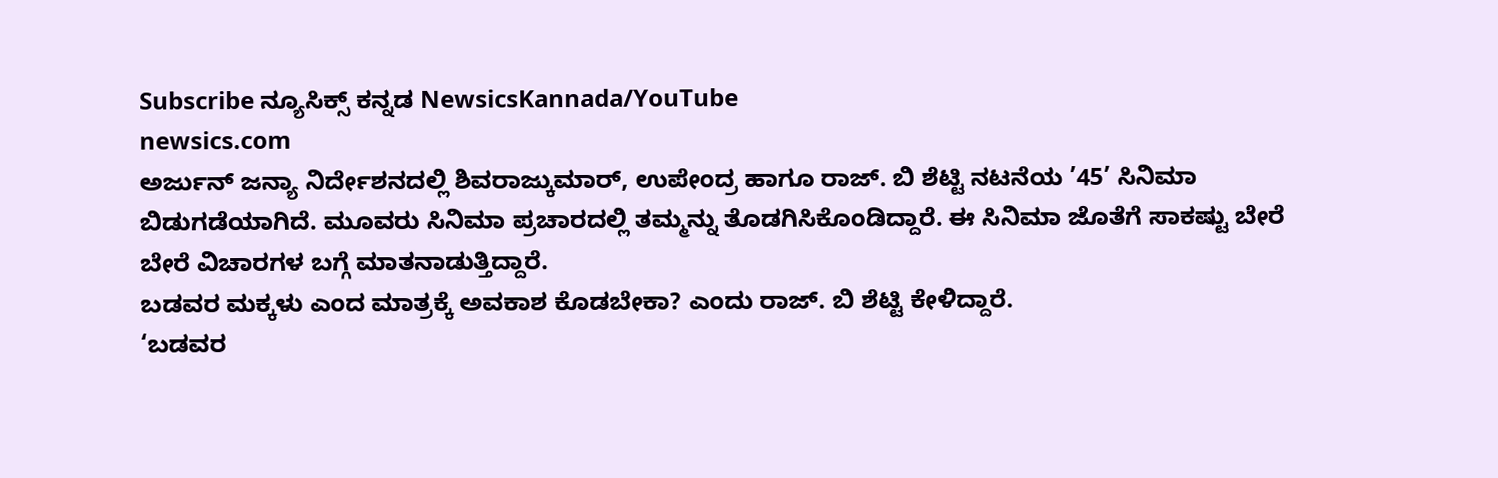Subscribe ನ್ಯೂಸಿಕ್ಸ್ ಕನ್ನಡ NewsicsKannada/YouTube
newsics.com
ಅರ್ಜುನ್ ಜನ್ಯಾ ನಿರ್ದೇಶನದಲ್ಲಿ ಶಿವರಾಜ್ಕುಮಾರ್, ಉಪೇಂದ್ರ ಹಾಗೂ ರಾಜ್. ಬಿ ಶೆಟ್ಟಿ ನಟನೆಯ ’45’ ಸಿನಿಮಾ ಬಿಡುಗಡೆಯಾಗಿದೆ. ಮೂವರು ಸಿನಿಮಾ ಪ್ರಚಾರದಲ್ಲಿ ತಮ್ಮನ್ನು ತೊಡಗಿಸಿಕೊಂಡಿದ್ದಾರೆ. ಈ ಸಿನಿಮಾ ಜೊತೆಗೆ ಸಾಕಷ್ಟು ಬೇರೆ ಬೇರೆ ವಿಚಾರಗಳ ಬಗ್ಗೆ ಮಾತನಾಡುತ್ತಿದ್ದಾರೆ.
ಬಡವರ ಮಕ್ಕಳು ಎಂದ ಮಾತ್ರಕ್ಕೆ ಅವಕಾಶ ಕೊಡಬೇಕಾ? ಎಂದು ರಾಜ್. ಬಿ ಶೆಟ್ಟಿ ಕೇಳಿದ್ದಾರೆ.
‘ಬಡವರ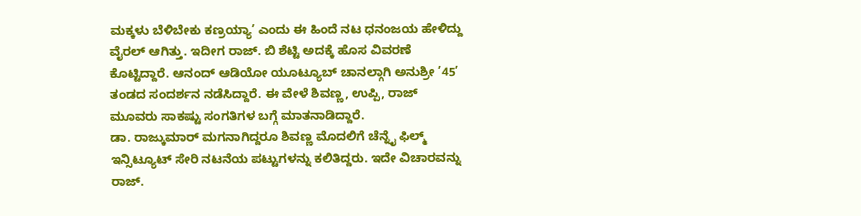ಮಕ್ಕಳು ಬೆಳಿಬೇಕು ಕಣ್ರಯ್ಯಾ’ ಎಂದು ಈ ಹಿಂದೆ ನಟ ಧನಂಜಯ ಹೇಳಿದ್ದು ವೈರಲ್ ಆಗಿತ್ತು. ಇದೀಗ ರಾಜ್. ಬಿ ಶೆಟ್ಟಿ ಅದಕ್ಕೆ ಹೊಸ ವಿವರಣೆ ಕೊಟ್ಟಿದ್ದಾರೆ. ಆನಂದ್ ಆಡಿಯೋ ಯೂಟ್ಯೂಬ್ ಚಾನಲ್ಗಾಗಿ ಅನುಶ್ರೀ ’45’ ತಂಡದ ಸಂದರ್ಶನ ನಡೆಸಿದ್ದಾರೆ. ಈ ವೇಳೆ ಶಿವಣ್ಣ, ಉಪ್ಪಿ, ರಾಜ್ ಮೂವರು ಸಾಕಷ್ಟು ಸಂಗತಿಗಳ ಬಗ್ಗೆ ಮಾತನಾಡಿದ್ದಾರೆ.
ಡಾ. ರಾಜ್ಕುಮಾರ್ ಮಗನಾಗಿದ್ದರೂ ಶಿವಣ್ಣ ಮೊದಲಿಗೆ ಚೆನ್ನೈ ಫಿಲ್ಮ್ ಇನ್ಸಿಟ್ಯೂಟ್ ಸೇರಿ ನಟನೆಯ ಪಟ್ಟುಗಳನ್ನು ಕಲಿತಿದ್ದರು. ಇದೇ ವಿಚಾರವನ್ನು ರಾಜ್.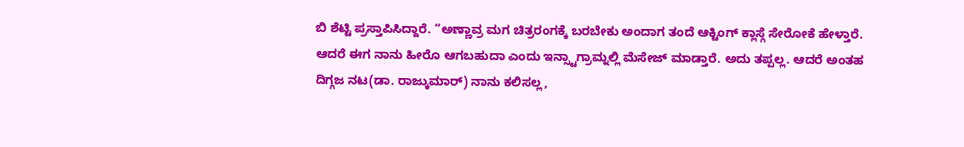ಬಿ ಶೆಟ್ಟಿ ಪ್ರಸ್ತಾಪಿಸಿದ್ದಾರೆ. “ಅಣ್ಣಾವ್ರ ಮಗ ಚಿತ್ರರಂಗಕ್ಕೆ ಬರಬೇಕು ಅಂದಾಗ ತಂದೆ ಆಕ್ಟಿಂಗ್ ಕ್ಲಾಸ್ಗೆ ಸೇರೋಕೆ ಹೇಳ್ತಾರೆ. ಆದರೆ ಈಗ ನಾನು ಹೀರೊ ಆಗಬಹುದಾ ಎಂದು ಇನ್ಸ್ಟಾಗ್ರಾಮ್ನಲ್ಲಿ ಮೆಸೇಜ್ ಮಾಡ್ತಾರೆ. ಅದು ತಪ್ಪಲ್ಲ. ಆದರೆ ಅಂತಹ ದಿಗ್ಗಜ ನಟ(ಡಾ. ರಾಜ್ಕುಮಾರ್) ನಾನು ಕಲಿಸಲ್ಲ,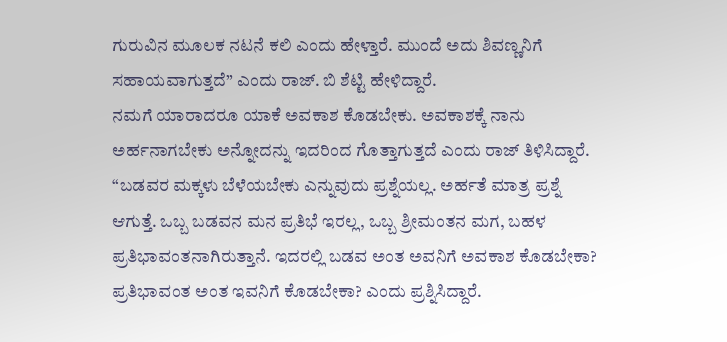ಗುರುವಿನ ಮೂಲಕ ನಟನೆ ಕಲಿ ಎಂದು ಹೇಳ್ತಾರೆ. ಮುಂದೆ ಅದು ಶಿವಣ್ಣನಿಗೆ ಸಹಾಯವಾಗುತ್ತದೆ” ಎಂದು ರಾಜ್. ಬಿ ಶೆಟ್ಟಿ ಹೇಳಿದ್ದಾರೆ.
ನಮಗೆ ಯಾರಾದರೂ ಯಾಕೆ ಅವಕಾಶ ಕೊಡಬೇಕು. ಅವಕಾಶಕ್ಕೆ ನಾನು ಅರ್ಹನಾಗಬೇಕು ಅನ್ನೋದನ್ನು ಇದರಿಂದ ಗೊತ್ತಾಗುತ್ತದೆ ಎಂದು ರಾಜ್ ತಿಳಿಸಿದ್ದಾರೆ. “ಬಡವರ ಮಕ್ಕಳು ಬೆಳೆಯಬೇಕು ಎನ್ನುವುದು ಪ್ರಶ್ನೆಯಲ್ಲ. ಅರ್ಹತೆ ಮಾತ್ರ ಪ್ರಶ್ನೆ ಆಗುತ್ತೆ. ಒಬ್ಬ ಬಡವನ ಮನ ಪ್ರತಿಭೆ ಇರಲ್ಲ, ಒಬ್ಬ ಶ್ರೀಮಂತನ ಮಗ, ಬಹಳ ಪ್ರತಿಭಾವಂತನಾಗಿರುತ್ತಾನೆ. ಇದರಲ್ಲಿ ಬಡವ ಅಂತ ಅವನಿಗೆ ಅವಕಾಶ ಕೊಡಬೇಕಾ? ಪ್ರತಿಭಾವಂತ ಅಂತ ಇವನಿಗೆ ಕೊಡಬೇಕಾ? ಎಂದು ಪ್ರಶ್ನಿಸಿದ್ದಾರೆ.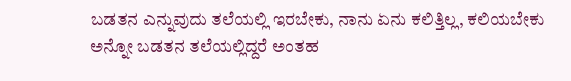ಬಡತನ ಎನ್ನುವುದು ತಲೆಯಲ್ಲಿ ಇರಬೇಕು, ನಾನು ಏನು ಕಲಿತ್ತಿಲ್ಲ, ಕಲಿಯಬೇಕು ಅನ್ನೋ ಬಡತನ ತಲೆಯಲ್ಲಿದ್ದರೆ ಅಂತಹ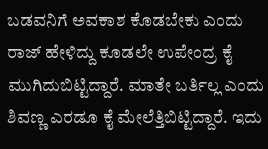ಬಡವನಿಗೆ ಅವಕಾಶ ಕೊಡಬೇಕು ಎಂದು ರಾಜ್ ಹೇಳಿದ್ದು ಕೂಡಲೇ ಉಪೇಂದ್ರ ಕೈ ಮುಗಿದುಬಿಟ್ಟಿದ್ದಾರೆ. ಮಾತೇ ಬರ್ತಿಲ್ಲ ಎಂದು ಶಿವಣ್ಣ ಎರಡೂ ಕೈ ಮೇಲೆತ್ತಿಬಿಟ್ಟಿದ್ದಾರೆ. ಇದು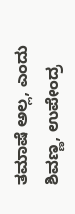ತಮಾಷೆ ಅಲ್ಲ, ಎಂದು ಶಿವಣ್ಣ, ಉಪೇಂದ್ರ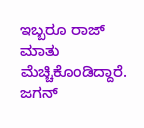ಇಬ್ಬರೂ ರಾಜ್ ಮಾತು ಮೆಚ್ಚಿಕೊಂಡಿದ್ದಾರೆ.
ಜಗನ್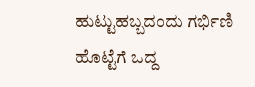ಹುಟ್ಟುಹಬ್ಬದಂದು ಗರ್ಭಿಣಿ ಹೊಟ್ಟೆಗೆ ಒದ್ದ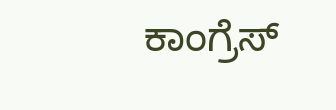ಕಾಂಗ್ರೆಸ್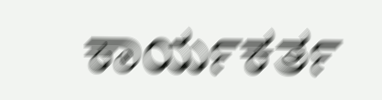ಕಾರ್ಯಕರ್ತ